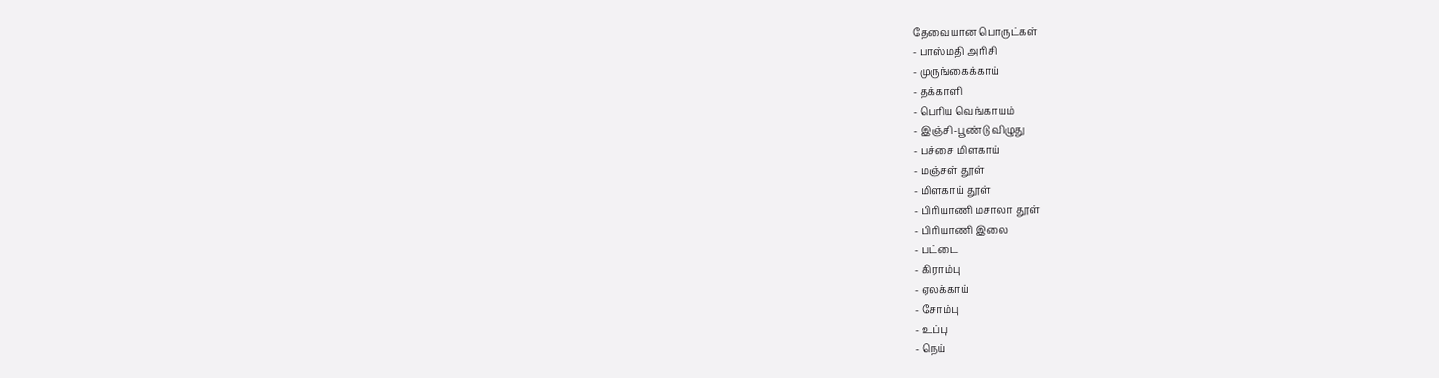தேவையான பொருட்கள்
- பாஸ்மதி அரிசி
- முருங்கைக்காய்
- தக்காளி
- பெரிய வெங்காயம்
- இஞ்சி-பூண்டு விழுது
- பச்சை மிளகாய்
- மஞ்சள் தூள்
- மிளகாய் தூள்
- பிரியாணி மசாலா தூள்
- பிரியாணி இலை
- பட்டை
- கிராம்பு
- ஏலக்காய்
- சோம்பு
- உப்பு
- நெய்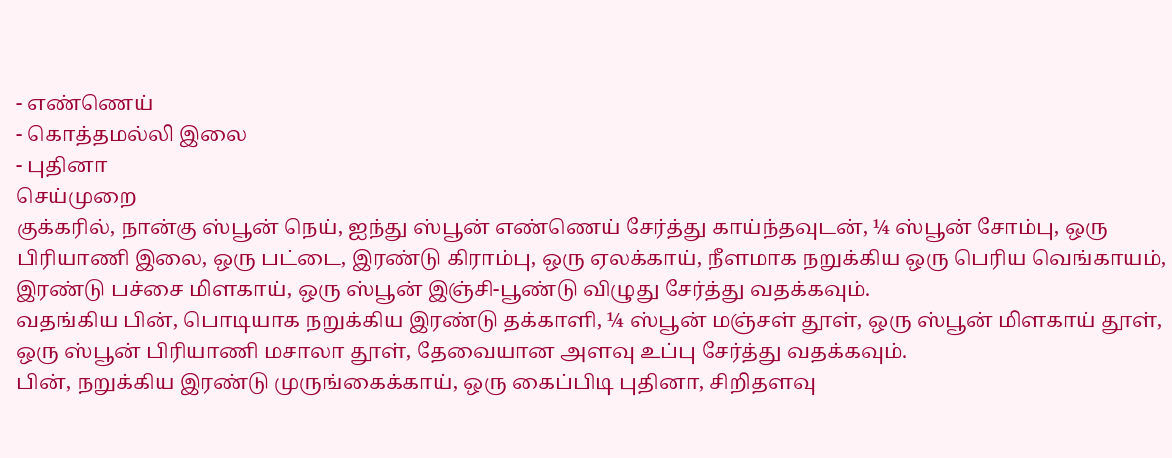- எண்ணெய்
- கொத்தமல்லி இலை
- புதினா
செய்முறை
குக்கரில், நான்கு ஸ்பூன் நெய், ஐந்து ஸ்பூன் எண்ணெய் சேர்த்து காய்ந்தவுடன், ¼ ஸ்பூன் சோம்பு, ஒரு பிரியாணி இலை, ஒரு பட்டை, இரண்டு கிராம்பு, ஒரு ஏலக்காய், நீளமாக நறுக்கிய ஒரு பெரிய வெங்காயம், இரண்டு பச்சை மிளகாய், ஒரு ஸ்பூன் இஞ்சி-பூண்டு விழுது சேர்த்து வதக்கவும்.
வதங்கிய பின், பொடியாக நறுக்கிய இரண்டு தக்காளி, ¼ ஸ்பூன் மஞ்சள் தூள், ஒரு ஸ்பூன் மிளகாய் தூள், ஒரு ஸ்பூன் பிரியாணி மசாலா தூள், தேவையான அளவு உப்பு சேர்த்து வதக்கவும்.
பின், நறுக்கிய இரண்டு முருங்கைக்காய், ஒரு கைப்பிடி புதினா, சிறிதளவு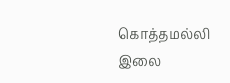கொத்தமல்லி இலை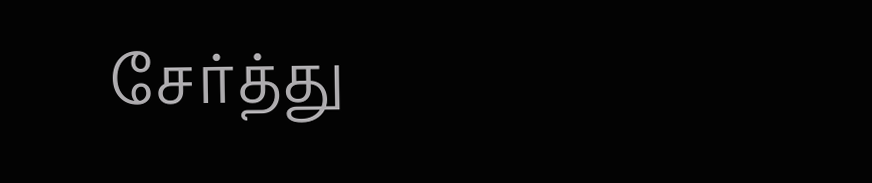சேர்த்து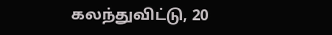கலந்துவிட்டு, 20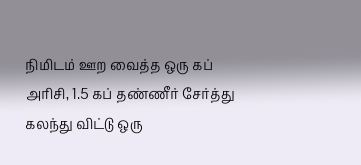நிமிடம் ஊற வைத்த ஒரு கப் அரிசி, 1.5 கப் தண்ணீர் சேர்த்து கலந்து விட்டு ஒரு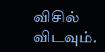விசில் விடவும்.